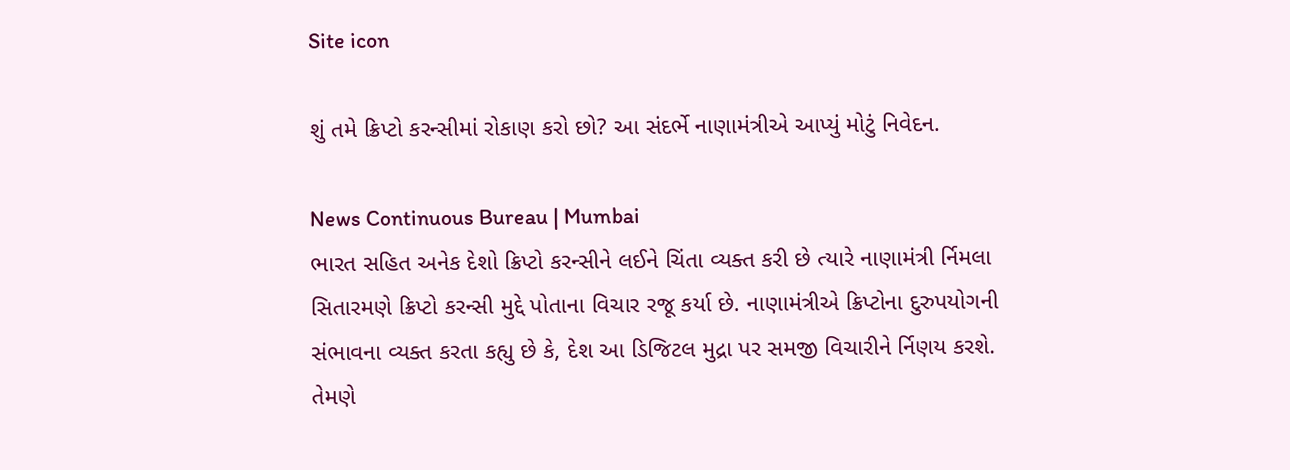Site icon

શું તમે ક્રિપ્ટો કરન્સીમાં રોકાણ કરો છો? આ સંદર્ભે નાણામંત્રીએ આપ્યું મોટું નિવેદન.

News Continuous Bureau | Mumbai
ભારત સહિત અનેક દેશો ક્રિપ્ટો કરન્સીને લઈને ચિંતા વ્યક્ત કરી છે ત્યારે નાણામંત્રી ર્નિમલા સિતારમણે ક્રિપ્ટો કરન્સી મુદ્દે પોતાના વિચાર રજૂ કર્યા છે. નાણામંત્રીએ ક્રિપ્ટોના દુરુપયોગની સંભાવના વ્યક્ત કરતા કહ્યુ છે કે, દેશ આ ડિજિટલ મુદ્રા પર સમજી વિચારીને ર્નિણય કરશે. તેમણે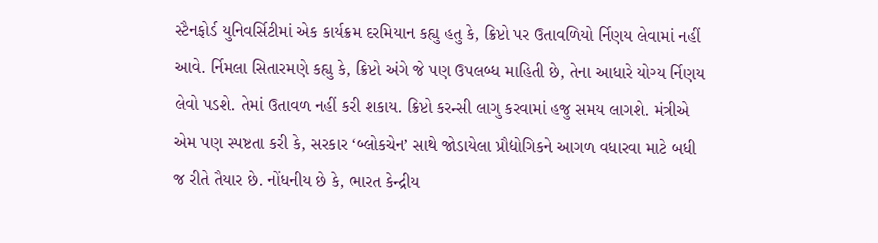સ્ટૈનફોર્ડ યુનિવર્સિટીમાં એક કાર્યક્રમ દરમિયાન કહ્યુ હતુ કે, ક્રિપ્ટો પર ઉતાવળિયો ર્નિણય લેવામાં નહીં આવે. ર્નિમલા સિતારમણે કહ્યુ કે, ક્રિપ્ટો અંગે જે પણ ઉપલબ્ધ માહિતી છે, તેના આધારે યોગ્ય ર્નિણય લેવો પડશે. તેમાં ઉતાવળ નહીં કરી શકાય. ક્રિપ્ટો કરન્સી લાગુ કરવામાં હજુ સમય લાગશે. મંત્રીએ એમ પણ સ્પષ્ટતા કરી કે, સરકાર ‘બ્લોકચેન’ સાથે જોડાયેલા પ્રૌદ્યોગિકને આગળ વધારવા માટે બધી જ રીતે તૈયાર છે. નોંધનીય છે કે, ભારત કેન્દ્રીય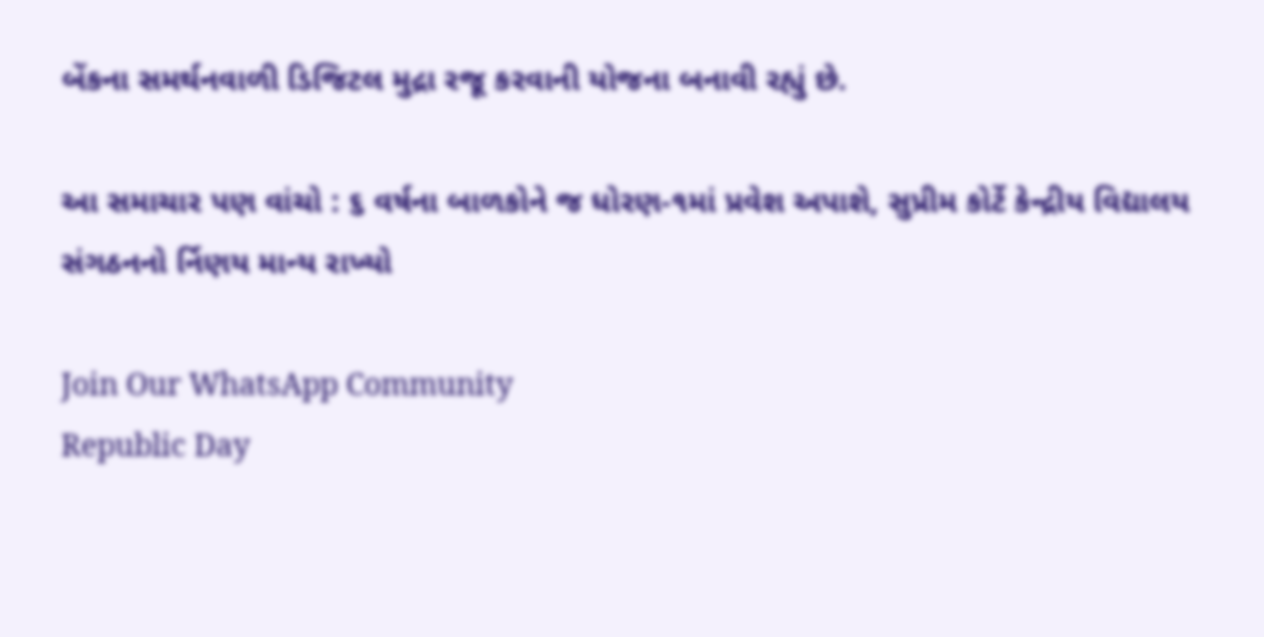બેંકના સમર્થનવાળી ડિજિટલ મુદ્રા રજૂ કરવાની યોજના બનાવી રહ્યું છે.

આ સમાચાર પણ વાંચો : ૬ વર્ષના બાળકોને જ ધોરણ-૧માં પ્રવેશ અપાશે, સુપ્રીમ કોર્ટે કેન્દ્રીય વિદ્યાલય સંગઠનનો ર્નિણય માન્ય રાખ્યો

Join Our WhatsApp Community
Republic Day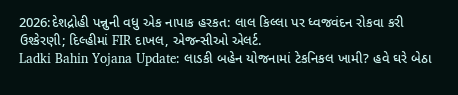2026:દેશદ્રોહી પન્નુની વધુ એક નાપાક હરકત: લાલ કિલ્લા પર ધ્વજવંદન રોકવા કરી ઉશ્કેરણી; દિલ્હીમાં FIR દાખલ, એજન્સીઓ એલર્ટ.
Ladki Bahin Yojana Update: લાડકી બહેન યોજનામાં ટેકનિકલ ખામી? હવે ઘરે બેઠા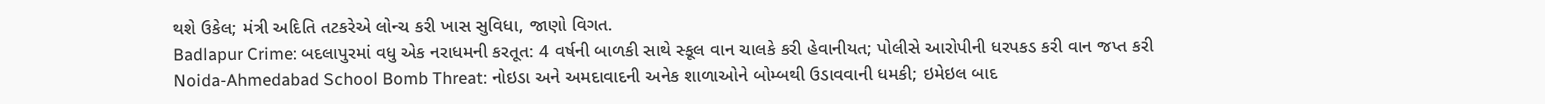થશે ઉકેલ; મંત્રી અદિતિ તટકરેએ લોન્ચ કરી ખાસ સુવિધા, જાણો વિગત.
Badlapur Crime: બદલાપુરમાં વધુ એક નરાધમની કરતૂત: 4 વર્ષની બાળકી સાથે સ્કૂલ વાન ચાલકે કરી હેવાનીયત; પોલીસે આરોપીની ધરપકડ કરી વાન જપ્ત કરી
Noida-Ahmedabad School Bomb Threat: નોઇડા અને અમદાવાદની અનેક શાળાઓને બોમ્બથી ઉડાવવાની ધમકી; ઇમેઇલ બાદ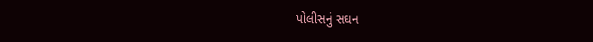પોલીસનું સઘન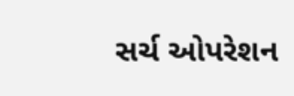સર્ચ ઓપરેશન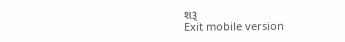શરૂ
Exit mobile version